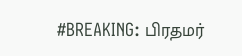#BREAKING: பிரதமர்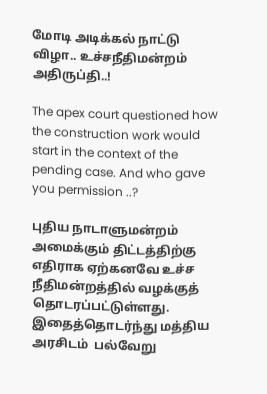மோடி அடிக்கல் நாட்டு விழா.. உச்சநீதிமன்றம் அதிருப்தி..!

The apex court questioned how the construction work would start in the context of the pending case. And who gave you permission ..?

புதிய நாடாளுமன்றம் அமைக்கும் திட்டத்திற்கு எதிராக ஏற்கனவே உச்ச நீதிமன்றத்தில் வழக்குத் தொடரப்பட்டுள்ளது. இதைத்தொடர்ந்து மத்திய அரசிடம்  பல்வேறு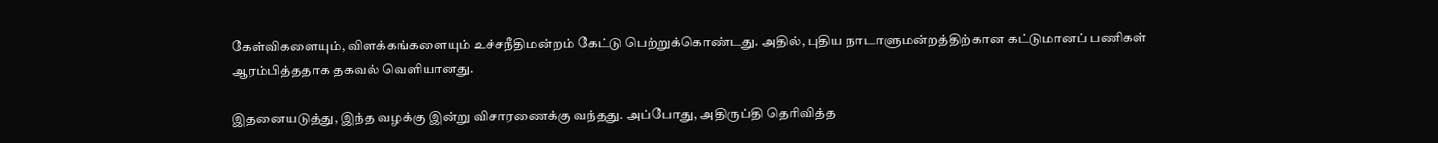கேள்விகளையும், விளக்கங்களையும் உச்சநீதிமன்றம் கேட்டு பெற்றுக்கொண்டது. அதில், புதிய நாடாளுமன்றத்திற்கான கட்டுமானப் பணிகள் ஆரம்பித்ததாக தகவல் வெளியானது.

இதனையடுத்து, இந்த வழக்கு இன்று விசாரணைக்கு வந்தது. அப்போது, அதிருப்தி தெரிவித்த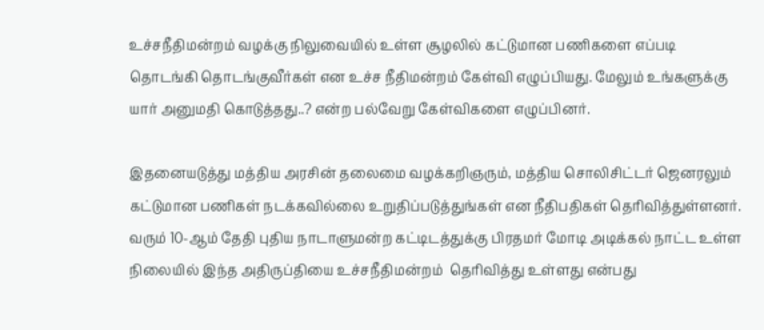உச்சநீதிமன்றம் வழக்கு நிலுவையில் உள்ள சூழலில் கட்டுமான பணிகளை எப்படி தொடங்கி தொடங்குவீர்கள் என உச்ச நீதிமன்றம் கேள்வி எழுப்பியது. மேலும் உங்களுக்கு யார் அனுமதி கொடுத்தது..? என்ற பல்வேறு கேள்விகளை எழுப்பினர்.

இதனையடுத்து மத்திய அரசின் தலைமை வழக்கறிஞரும், மத்திய சொலிசிட்டர் ஜெனரலும் கட்டுமான பணிகள் நடக்கவில்லை உறுதிப்படுத்துங்கள் என நீதிபதிகள் தெரிவித்துள்ளனர். வரும் 10-ஆம் தேதி புதிய நாடாளுமன்ற கட்டிடத்துக்கு பிரதமர் மோடி அடிக்கல் நாட்ட உள்ள நிலையில் இந்த அதிருப்தியை உச்சநீதிமன்றம்  தெரிவித்து உள்ளது என்பது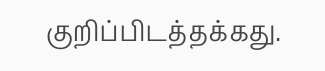குறிப்பிடத்தக்கது.